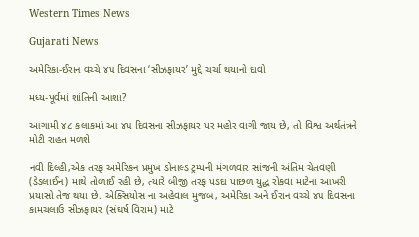Western Times News

Gujarati News

અમેરિકા-ઈરાન વચ્ચે ૪૫ દિવસના ‘સીઝફાયર’ મુદ્દે ચર્ચા થયાનો દાવો

મધ્ય-પૂર્વમાં શાંતિની આશા?

આગામી ૪૮ કલાકમાં આ ૪૫ દિવસના સીઝફાયર પર મહોર વાગી જાય છે, તો વિશ્વ અર્થતંત્રને મોટી રાહત મળશે

નવી દિલ્હી,એક તરફ અમેરિકન પ્રમુખ ડોનાલ્ડ ટ્રમ્પની મંગળવાર સાંજની અંતિમ ચેતવણી (ડેડલાઈન) માથે તોળાઈ રહી છે, ત્યારે બીજી તરફ પડદા પાછળ યુદ્ધ રોકવા માટેના આખરી પ્રયાસો તેજ થયા છે. એક્સિયોસ ના અહેવાલ મુજબ, અમેરિકા અને ઈરાન વચ્ચે ૪૫ દિવસના કામચલાઉ સીઝફાયર (સંઘર્ષ વિરામ) માટે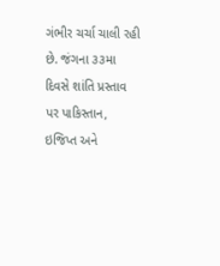ગંભીર ચર્ચા ચાલી રહી છે. જંગના ૩૩મા દિવસે શાંતિ પ્રસ્તાવ પર પાકિસ્તાન, ઇજિપ્ત અને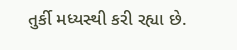તુર્કી મધ્યસ્થી કરી રહ્યા છે.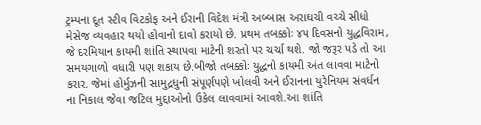ટ્રમ્પના દૂત સ્ટીવ વિટકોફ અને ઈરાની વિદેશ મંત્રી અબ્બાસ અરાઘચી વચ્ચે સીધો મેસેજ વ્યવહાર થયો હોવાનો દાવો કરાયો છે. પ્રથમ તબક્કોઃ ૪૫ દિવસનો યુદ્ધવિરામ, જે દરમિયાન કાયમી શાંતિ સ્થાપવા માટેની શરતો પર ચર્ચા થશે. જો જરૂર પડે તો આ સમયગાળો વધારી પણ શકાય છે.બીજો તબક્કોઃ યુદ્ધનો કાયમી અંત લાવવા માટેનો કરાર. જેમાં હોર્મુઝની સામુદ્રધુની સંપૂર્ણપણે ખોલવી અને ઈરાનના યુરેનિયમ સંવર્ધન ના નિકાલ જેવા જટિલ મુદ્દાઓનો ઉકેલ લાવવામાં આવશે.આ શાંતિ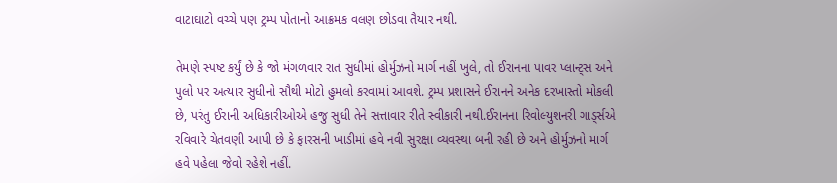વાટાઘાટો વચ્ચે પણ ટ્રમ્પ પોતાનો આક્રમક વલણ છોડવા તૈયાર નથી.

તેમણે સ્પષ્ટ કર્યું છે કે જો મંગળવાર રાત સુધીમાં હોર્મુઝનો માર્ગ નહીં ખુલે, તો ઈરાનના પાવર પ્લાન્ટ્‌સ અને પુલો પર અત્યાર સુધીનો સૌથી મોટો હુમલો કરવામાં આવશે. ટ્રમ્પ પ્રશાસને ઈરાનને અનેક દરખાસ્તો મોકલી છે, પરંતુ ઈરાની અધિકારીઓએ હજુ સુધી તેને સત્તાવાર રીતે સ્વીકારી નથી.ઈરાનના રિવોલ્યુશનરી ગાડ્‌ર્સએ રવિવારે ચેતવણી આપી છે કે ફારસની ખાડીમાં હવે નવી સુરક્ષા વ્યવસ્થા બની રહી છે અને હોર્મુઝનો માર્ગ હવે પહેલા જેવો રહેશે નહીં.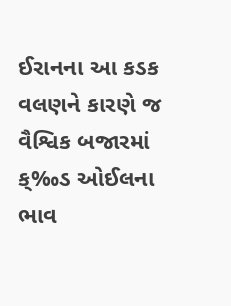ઈરાનના આ કડક વલણને કારણે જ વૈશ્વિક બજારમાં ક્‰ડ ઓઈલના ભાવ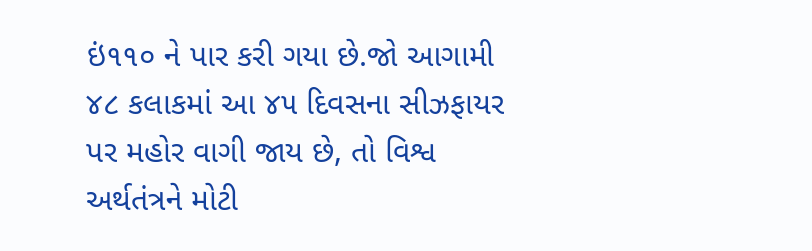ઇં૧૧૦ ને પાર કરી ગયા છે.જો આગામી ૪૮ કલાકમાં આ ૪૫ દિવસના સીઝફાયર પર મહોર વાગી જાય છે, તો વિશ્વ અર્થતંત્રને મોટી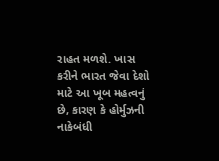રાહત મળશે. ખાસ કરીને ભારત જેવા દેશો માટે આ ખૂબ મહત્વનું છે, કારણ કે હોર્મુઝની નાકેબંધી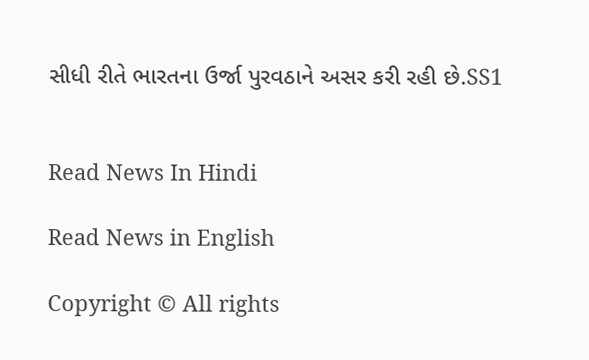સીધી રીતે ભારતના ઉર્જા પુરવઠાને અસર કરી રહી છે.SS1


Read News In Hindi

Read News in English

Copyright © All rights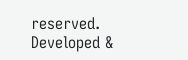reserved. Developed &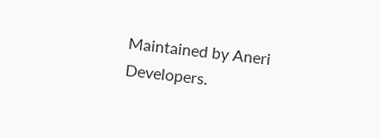Maintained by Aneri Developers.